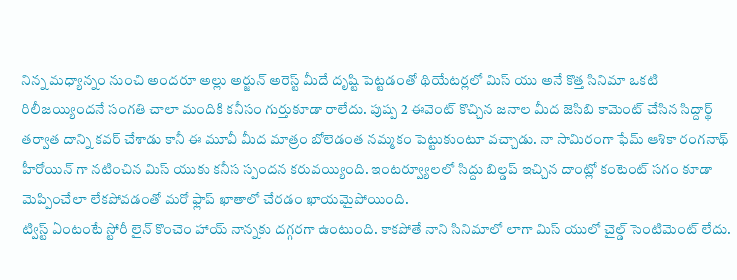నిన్న మధ్యాన్నం నుంచి అందరూ అల్లు అర్జున్ అరెస్ట్ మీదే దృష్టి పెట్టడంతో థియేటర్లలో మిస్ యు అనే కొత్త సినిమా ఒకటి రిలీజయ్యిందనే సంగతి చాలా మందికి కనీసం గుర్తుకూడా రాలేదు. పుష్ప 2 ఈవెంట్ కొచ్చిన జనాల మీద జెసిబి కామెంట్ చేసిన సిద్దార్థ్ తర్వాత దాన్ని కవర్ చేశాడు కానీ ఈ మూవీ మీద మాత్రం బోలెడంత నమ్మకం పెట్టుకుంటూ వచ్చాడు. నా సామిరంగా ఫేమ్ ఆశికా రంగనాథ్ హీరోయిన్ గా నటించిన మిస్ యుకు కనీస స్పందన కరువయ్యింది. ఇంటర్వ్యూలలో సిద్దు బిల్డప్ ఇచ్చిన దాంట్లో కంటెంట్ సగం కూడా మెప్పించేలా లేకపోవడంతో మరో ఫ్లాప్ ఖాతాలో చేరడం ఖాయమైపోయింది.
ట్విస్ట్ ఏంటంటే స్టోరీ లైన్ కొంచెం హాయ్ నాన్నకు దగ్గరగా ఉంటుంది. కాకపోతే నాని సినిమాలో లాగా మిస్ యులో చైల్డ్ సెంటిమెంట్ లేదు.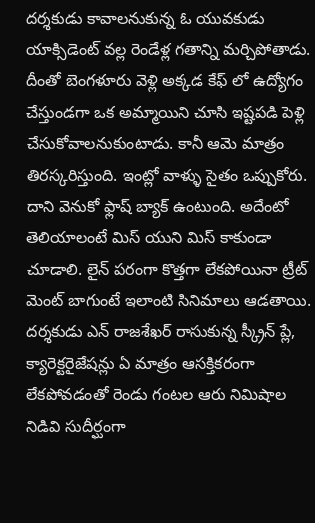దర్శకుడు కావాలనుకున్న ఓ యువకుడు యాక్సిడెంట్ వల్ల రెండేళ్ల గతాన్ని మర్చిపోతాడు. దీంతో బెంగళూరు వెళ్లి అక్కడ కేఫ్ లో ఉద్యోగం చేస్తుండగా ఒక అమ్మాయిని చూసి ఇష్టపడి పెళ్లి చేసుకోవాలనుకుంటాడు. కానీ ఆమె మాత్రం తిరస్కరిస్తుంది. ఇంట్లో వాళ్ళు సైతం ఒప్పుకోరు. దాని వెనుకో ఫ్లాష్ బ్యాక్ ఉంటుంది. అదేంటో తెలియాలంటే మిస్ యుని మిస్ కాకుండా చూడాలి. లైన్ పరంగా కొత్తగా లేకపోయినా ట్రీట్ మెంట్ బాగుంటే ఇలాంటి సినిమాలు ఆడతాయి.
దర్శకుడు ఎన్ రాజశేఖర్ రాసుకున్న స్క్రీన్ ప్లే, క్యారెక్టరైజేషన్లు ఏ మాత్రం ఆసక్తికరంగా లేకపోవడంతో రెండు గంటల ఆరు నిమిషాల నిడివి సుదీర్ఘంగా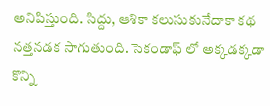అనిపిస్తుంది. సిద్దు, ఆశికా కలుసుకునేదాకా కథ నత్తనడక సాగుతుంది. సెకండాఫ్ లో అక్కడక్కడా కొన్ని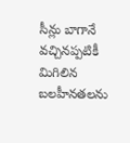సీన్లు బాగానే వచ్చినప్పటికీ మిగిలిన బలహీనతలను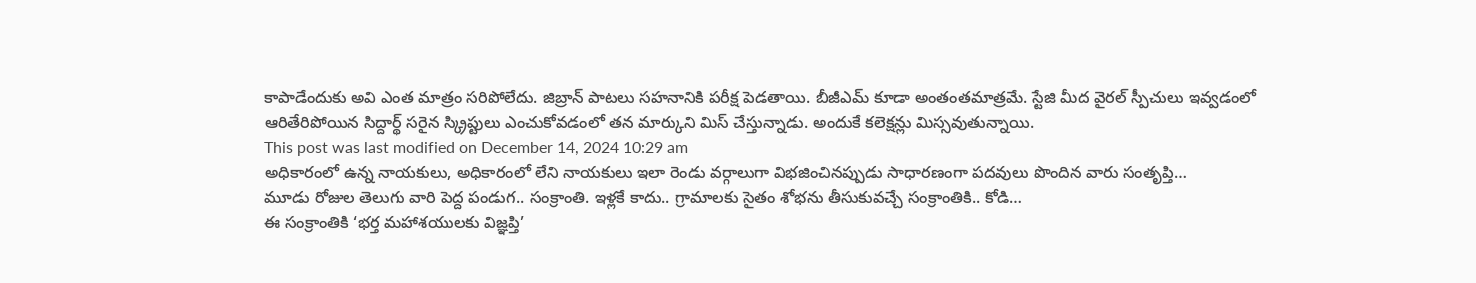కాపాడేందుకు అవి ఎంత మాత్రం సరిపోలేదు. జిబ్రాన్ పాటలు సహనానికి పరీక్ష పెడతాయి. బీజీఎమ్ కూడా అంతంతమాత్రమే. స్టేజి మీద వైరల్ స్పీచులు ఇవ్వడంలో ఆరితేరిపోయిన సిద్దార్థ్ సరైన స్క్రిప్టులు ఎంచుకోవడంలో తన మార్కుని మిస్ చేస్తున్నాడు. అందుకే కలెక్షన్లు మిస్సవుతున్నాయి.
This post was last modified on December 14, 2024 10:29 am
అధికారంలో ఉన్న నాయకులు, అధికారంలో లేని నాయకులు ఇలా రెండు వర్గాలుగా విభజించినప్పుడు సాధారణంగా పదవులు పొందిన వారు సంతృప్తి…
మూడు రోజుల తెలుగు వారి పెద్ద పండుగ.. సంక్రాంతి. ఇళ్లకే కాదు.. గ్రామాలకు సైతం శోభను తీసుకువచ్చే సంక్రాంతికి.. కోడి…
ఈ సంక్రాంతికి ‘భర్త మహాశయులకు విజ్ఞప్తి’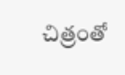చిత్రంతో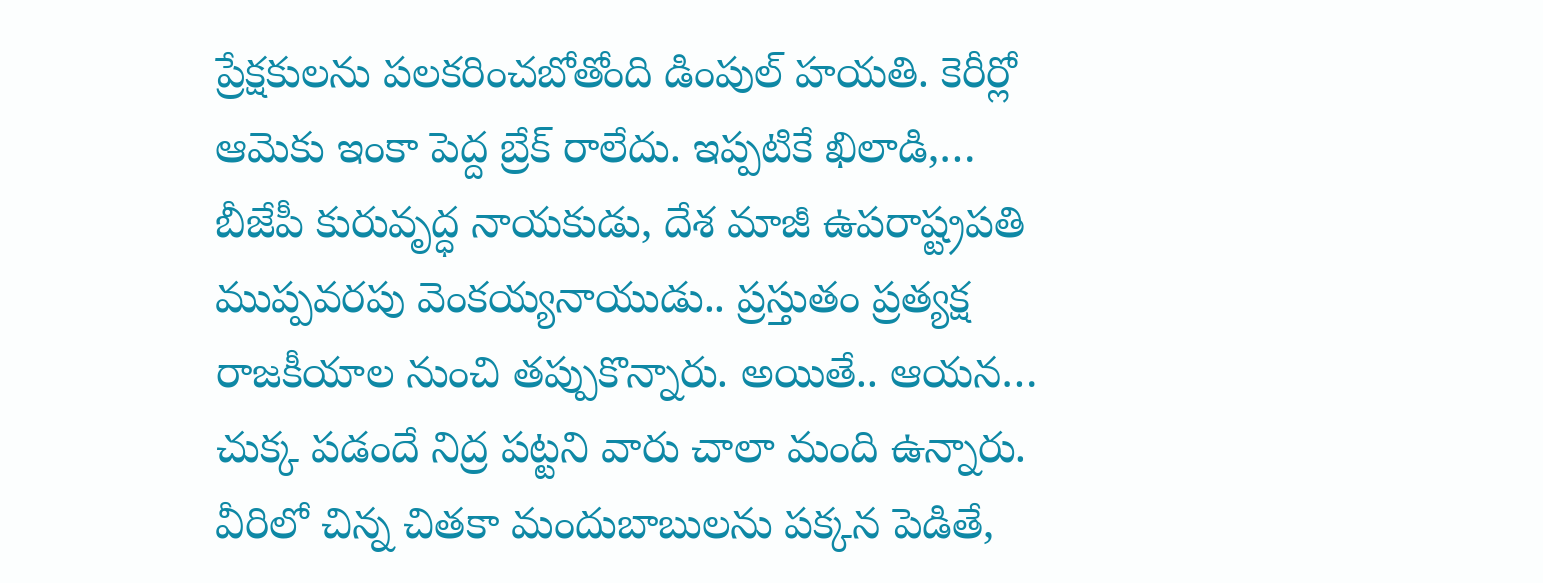ప్రేక్షకులను పలకరించబోతోంది డింపుల్ హయతి. కెరీర్లో ఆమెకు ఇంకా పెద్ద బ్రేక్ రాలేదు. ఇప్పటికే ఖిలాడి,…
బీజేపీ కురువృద్ధ నాయకుడు, దేశ మాజీ ఉపరాష్ట్రపతి ముప్పవరపు వెంకయ్యనాయుడు.. ప్రస్తుతం ప్రత్యక్ష రాజకీయాల నుంచి తప్పుకొన్నారు. అయితే.. ఆయన…
చుక్క పడందే నిద్ర పట్టని వారు చాలా మంది ఉన్నారు. వీరిలో చిన్న చితకా మందుబాబులను పక్కన పెడితే,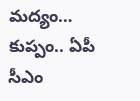మద్యం…
కుప్పం.. ఏపీ సీఎం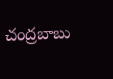చంద్రబాబు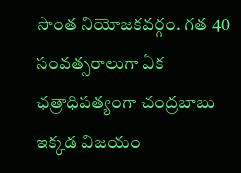సొంత నియోజకవర్గం. గత 40 సంవత్సరాలుగా ఏక ఛత్రాధిపత్యంగా చంద్రబాబు ఇక్కడ విజయం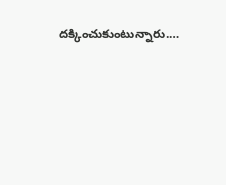దక్కించుకుంటున్నారు.…